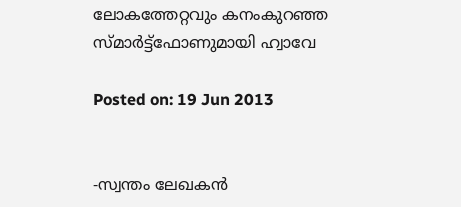ലോകത്തേറ്റവും കനംകുറഞ്ഞ സ്മാര്‍ട്ട്‌ഫോണുമായി ഹ്വാവേ

Posted on: 19 Jun 2013


-സ്വന്തം ലേഖകന്‍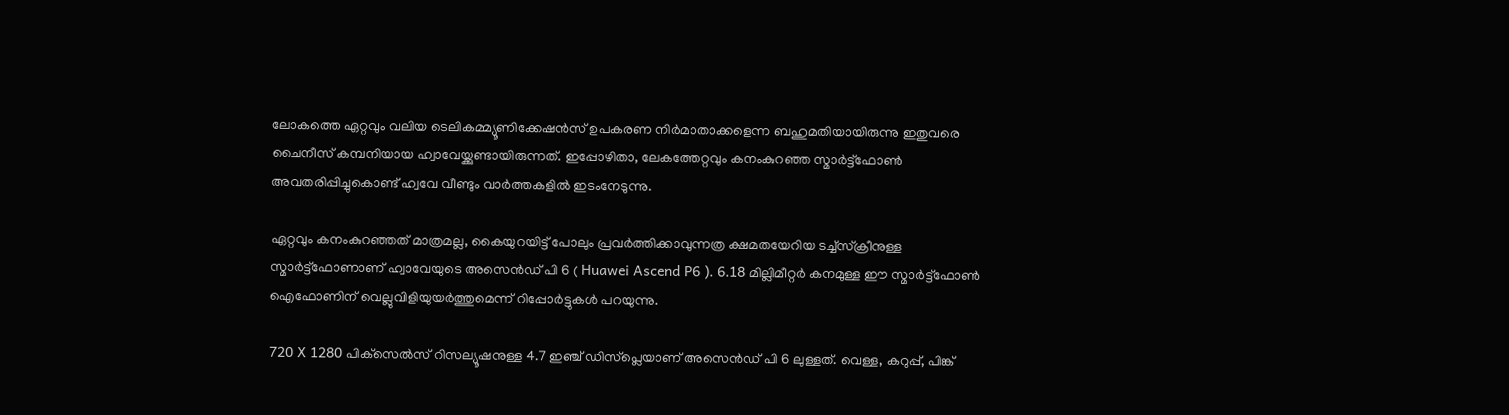ലോകത്തെ ഏറ്റവും വലിയ ടെലികമ്മ്യൂണിക്കേഷന്‍സ് ഉപകരണ നിര്‍മാതാക്കളെന്ന ബഹുമതിയായിരുന്നു ഇതുവരെ ചൈനീസ് കമ്പനിയായ ഹ്വാവേയ്ക്കുണ്ടായിരുന്നത്. ഇപ്പോഴിതാ, ലേകത്തേറ്റവും കനംകുറഞ്ഞ സ്മാര്‍ട്ട്‌ഫോണ്‍ അവതരിപ്പിച്ചുകൊണ്ട് ഹ്വവേ വീണ്ടും വാര്‍ത്തകളില്‍ ഇടംനേടുന്നു.

ഏറ്റവും കനംകുറഞ്ഞത് മാത്രമല്ല, കൈയുറയിട്ട് പോലും പ്രവര്‍ത്തിക്കാവുന്നത്ര ക്ഷമതയേറിയ ടച്ച്‌സ്‌ക്രീനുള്ള സ്മാര്‍ട്ട്‌ഫോണാണ് ഹ്വാവേയുടെ അസെന്‍ഡ് പി 6 ( Huawei Ascend P6 ). 6.18 മില്ലിമീറ്റര്‍ കനമുള്ള ഈ സ്മാര്‍ട്ട്‌ഫോണ്‍ ഐഫോണിന് വെല്ലുവിളിയുയര്‍ത്തുമെന്ന് റിപ്പോര്‍ട്ടുകള്‍ പറയുന്നു.

720 X 1280 പിക്‌സെല്‍സ് റിസല്യൂഷനുള്ള 4.7 ഇഞ്ച് ഡിസ്‌പ്ലെയാണ് അസെന്‍ഡ് പി 6 ലുള്ളത്. വെള്ള, കറുപ്പ്, പിങ്ക്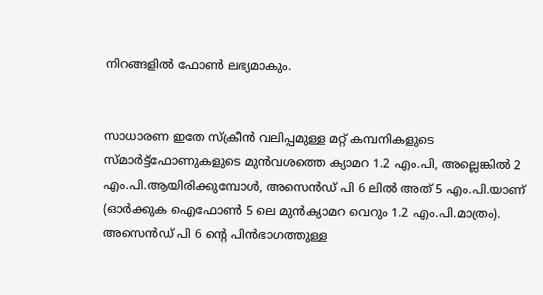നിറങ്ങളില്‍ ഫോണ്‍ ലഭ്യമാകും.


സാധാരണ ഇതേ സ്‌ക്രീന്‍ വലിപ്പമുള്ള മറ്റ് കമ്പനികളുടെ സ്മാര്‍ട്ട്‌ഫോണുകളുടെ മുന്‍വശത്തെ ക്യാമറ 1.2 എം.പി, അല്ലെങ്കില്‍ 2 എം.പി.ആയിരിക്കുമ്പോള്‍, അസെന്‍ഡ് പി 6 ലില്‍ അത് 5 എം.പി.യാണ് (ഓര്‍ക്കുക ഐഫോണ്‍ 5 ലെ മുന്‍ക്യാമറ വെറും 1.2 എം.പി.മാത്രം). അസെന്‍ഡ് പി 6 ന്റെ പിന്‍ഭാഗത്തുള്ള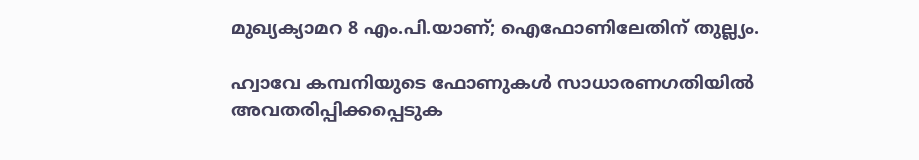മുഖ്യക്യാമറ 8 എം.പി.യാണ്; ഐഫോണിലേതിന് തുല്ല്യം.

ഹ്വാവേ കമ്പനിയുടെ ഫോണുകള്‍ സാധാരണഗതിയില്‍ അവതരിപ്പിക്കപ്പെടുക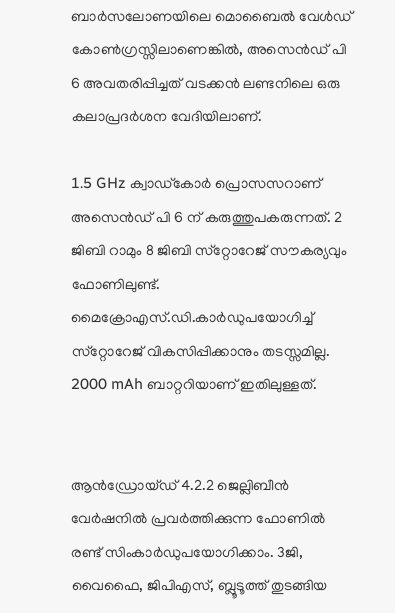ബാര്‍സലോണയിലെ മൊബൈല്‍ വേള്‍ഡ് കോണ്‍ഗ്രസ്സിലാണെങ്കില്‍, അസെന്‍ഡ് പി 6 അവതരിപ്പിച്ചത് വടക്കന്‍ ലണ്ടനിലെ ഒരു കലാപ്രദര്‍ശന വേദിയിലാണ്.

1.5 GHz ക്വാഡ്‌കോര്‍ പ്രൊസസറാണ് അസെന്‍ഡ് പി 6 ന് കരുത്തുപകരുന്നത്. 2 ജിബി റാമും 8 ജിബി സ്‌റ്റോറേജ് സൗകര്യവും ഫോണിലുണ്ട്. മൈക്രോഎസ്.ഡി.കാര്‍ഡുപയോഗിച്ച് സ്‌റ്റോറേജ് വികസിപ്പിക്കാനും തടസ്സമില്ല. 2000 mAh ബാറ്ററിയാണ് ഇതിലുള്ളത്.


ആന്‍ഡ്രോയ്ഡ് 4.2.2 ജെല്ലിബീന്‍ വേര്‍ഷനില്‍ പ്രവര്‍ത്തിക്കുന്ന ഫോണില്‍ രണ്ട് സിംകാര്‍ഡുപയോഗിക്കാം. 3ജി, വൈഫൈ, ജിപിഎസ്, ബ്ലൂടൂത്ത് തുടങ്ങിയ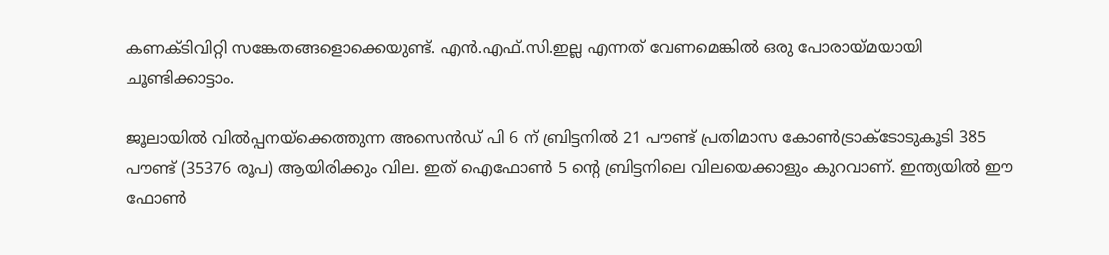കണക്ടിവിറ്റി സങ്കേതങ്ങളൊക്കെയുണ്ട്. എന്‍.എഫ്.സി.ഇല്ല എന്നത് വേണമെങ്കില്‍ ഒരു പോരായ്മയായി ചൂണ്ടിക്കാട്ടാം.

ജൂലായില്‍ വില്‍പ്പനയ്‌ക്കെത്തുന്ന അസെന്‍ഡ് പി 6 ന് ബ്രിട്ടനില്‍ 21 പൗണ്ട് പ്രതിമാസ കോണ്‍ട്രാക്ടോടുകൂടി 385 പൗണ്ട് (35376 രൂപ) ആയിരിക്കും വില. ഇത് ഐഫോണ്‍ 5 ന്റെ ബ്രിട്ടനിലെ വിലയെക്കാളും കുറവാണ്. ഇന്ത്യയില്‍ ഈ ഫോണ്‍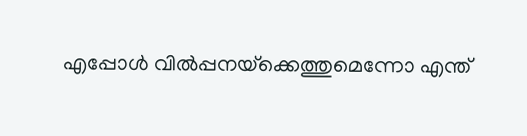എപ്പോള്‍ വില്‍പ്പനയ്‌ക്കെത്തുമെന്നോ എന്ത്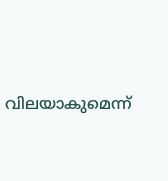വിലയാകുമെന്ന്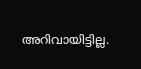അറിവായിട്ടില്ല.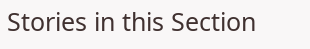Stories in this Section